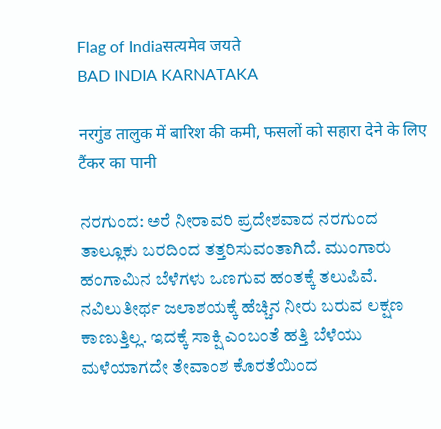Flag of Indiaसत्यमेव जयते
BAD INDIA KARNATAKA

नरगुंड तालुक में बारिश की कमी, फसलों को सहारा देने के लिए टैंकर का पानी

ನರಗುಂದ: ಅರೆ ನೀರಾವರಿ ಪ್ರದೇಶವಾದ ನರಗುಂದ ತಾಲ್ಲೂಕು ಬರದಿಂದ ತತ್ತರಿಸುವಂತಾಗಿದೆ. ಮುಂಗಾರು ಹಂಗಾಮಿನ ಬೆಳೆಗಳು ಒಣಗುವ ಹಂತಕ್ಕೆ ತಲುಪಿವೆ. ನವಿಲುತೀರ್ಥ ಜಲಾಶಯಕ್ಕೆ ಹೆಚ್ಚಿನ ನೀರು ಬರುವ ಲಕ್ಷಣ ಕಾಣುತ್ತಿಲ್ಲ. ಇದಕ್ಕೆ ಸಾಕ್ಷಿ ಎಂಬಂತೆ ಹತ್ತಿ ಬೆಳೆಯು ಮಳೆಯಾಗದೇ ತೇವಾಂಶ ಕೊರತೆಯಿಂದ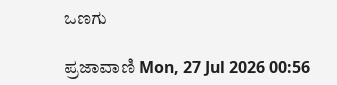ಒಣಗು

ಪ್ರಜಾವಾಣಿ Mon, 27 Jul 2026 00:56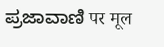ಪ್ರಜಾವಾಣಿ पर मूल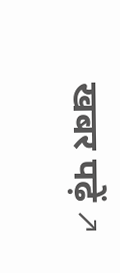खबर पढ़ें ↗